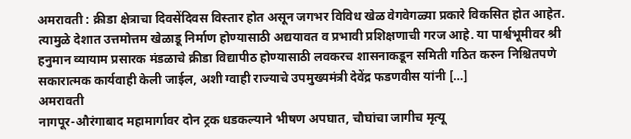अमरावती : क्रीडा क्षेत्राचा दिवसेंदिवस विस्तार होत असून जगभर विविध खेळ वेगवेगळ्या प्रकारे विकसित होत आहेत. त्यामुळे देशात उत्तमोत्तम खेळाडू निर्माण होण्यासाठी अद्ययावत व प्रभावी प्रशिक्षणाची गरज आहे. या पार्श्वभूमीवर श्री हनुमान व्यायाम प्रसारक मंडळाचे क्रीडा विद्यापीठ होण्यासाठी लवकरच शासनाकडून समिती गठित करुन निश्चितपणे सकारात्मक कार्यवाही केली जाईल, अशी ग्वाही राज्याचे उपमुख्यमंत्री देवेंद्र फडणवीस यांनी […]
अमरावती
नागपूर-औरंगाबाद महामार्गावर दोन ट्रक धडकल्याने भीषण अपघात, चौघांचा जागीच मृत्यू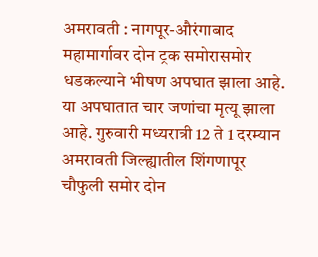अमरावती : नागपूर-औरंगाबाद महामार्गावर दोन ट्रक समोरासमोर धडकल्याने भीषण अपघात झाला आहे. या अपघातात चार जणांचा मृत्यू झाला आहे. गुरुवारी मध्यरात्री 12 ते 1 दरम्यान अमरावती जिल्ह्यातील शिंगणापूर चौफुली समोर दोन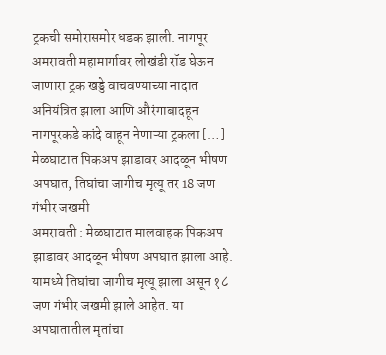ट्रकची समोरासमोर धडक झाली. नागपूर अमरावती महामार्गावर लोखंडी रॉड घेऊन जाणारा ट्रक खड्डे वाचवण्याच्या नादात अनियंत्रित झाला आणि औरंगाबादहून नागपूरकडे कांदे वाहून नेणाऱ्या ट्रकला […]
मेळघाटात पिकअप झाडावर आदळून भीषण अपघात, तिघांचा जागीच मृत्यू तर 18 जण गंभीर जखमी
अमरावती : मेळघाटात मालवाहक पिकअप झाडावर आदळून भीषण अपघात झाला आहे. यामध्ये तिघांचा जागीच मृत्यू झाला असून १८ जण गंभीर जखमी झाले आहेत. या अपघातातील मृतांचा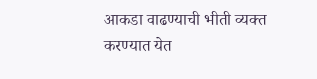आकडा वाढण्याची भीती व्यक्त करण्यात येत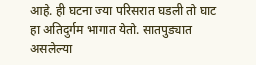आहे. ही घटना ज्या परिसरात घडली तो घाट हा अतिदुर्गम भागात येतो. सातपुड्यात असलेल्या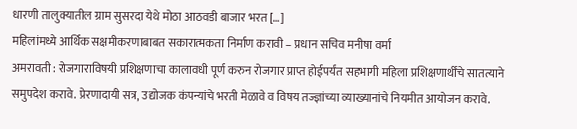धारणी तालुक्यातील ग्राम सुसरदा येथे मोठा आठवडी बाजार भरत […]
महिलांमध्ये आर्थिक सक्षमीकरणाबाबत सकारात्मकता निर्माण करावी – प्रधान सचिव मनीषा वर्मा
अमरावती : रोजगाराविषयी प्रशिक्षणाचा कालावधी पूर्ण करुन रोजगार प्राप्त होईपर्यंत सहभागी महिला प्रशिक्षणार्थींचे सातत्याने समुपदेश करावे. प्रेरणादायी सत्र, उद्योजक कंपन्यांचे भरती मेळावे व विषय तज्ज्ञांच्या व्याख्यानांचे नियमीत आयोजन करावे.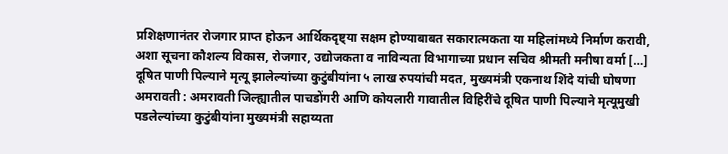प्रशिक्षणानंतर रोजगार प्राप्त होऊन आर्थिकदृष्ट्या सक्षम होण्याबाबत सकारात्मकता या महिलांमध्ये निर्माण करावी, अशा सूचना कौशल्य विकास, रोजगार, उद्योजकता व नाविन्यता विभागाच्या प्रधान सचिव श्रीमती मनीषा वर्मा […]
दूषित पाणी पिल्याने मृत्यू झालेल्यांच्या कुटुंबीयांना ५ लाख रुपयांची मदत, मुख्यमंत्री एकनाथ शिंदे यांची घोषणा
अमरावती : अमरावती जिल्ह्यातील पाचडोंगरी आणि कोयलारी गावातील विहिरींचे दूषित पाणी पिल्याने मृत्यूमुखी पडलेल्यांच्या कुटुंबीयांना मुख्यमंत्री सहाय्यता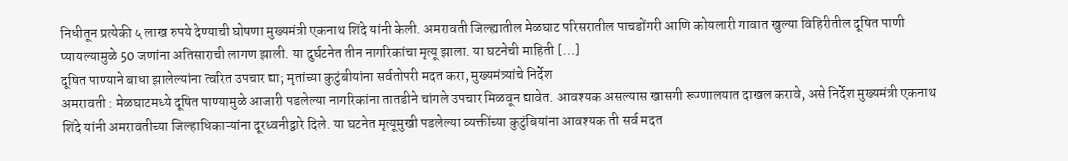निधीतून प्रत्येकी ५ लाख रुपये देण्याची घोषणा मुख्यमंत्री एकनाथ शिंदे यांनी केली. अमरावती जिल्ह्यातील मेळघाट परिसरातील पाचडोंगरी आणि कोयलारी गावात खुल्या विहिरीतील दूषित पाणी प्यायल्यामुळे 50 जणांना अतिसाराची लागण झाली. या दुर्घटनेत तीन नागरिकांचा मृत्यू झाला. या घटनेची माहिती […]
दूषित पाण्याने बाधा झालेल्यांना त्वरित उपचार द्या; मृतांच्या कुटुंबीयांना सर्वतोपरी मदत करा, मुख्यमंत्र्यांचे निर्देश
अमरावती : मेळघाटमध्ये दूषित पाण्यामुळे आजारी पडलेल्या नागरिकांना तातडीने चांगले उपचार मिळवून द्यावेत. आवश्यक असल्यास खासगी रूग्णालयात दाखल करावे, असे निर्देश मुख्यमंत्री एकनाथ शिंदे यांनी अमरावतीच्या जिल्हाधिकाऱ्यांना दूरध्वनीद्वारे दिले. या घटनेत मृत्यूमुखी पडलेल्या व्यक्तींच्या कुटुंबियांना आवश्यक ती सर्व मदत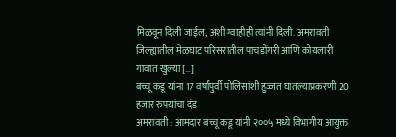मिळवून दिली जाईल, अशी ग्वाहीही त्यांनी दिली. अमरावती जिल्ह्यातील मेळघाट परिसरातील पाचडोंगरी आणि कोयलारी गावात खुल्या […]
बच्चू कडू यांना 17 वर्षांपुर्वी पोलिसांशी हुज्जत घातल्याप्रकरणी 20 हजार रुपयांचा दंड
अमरावती : आमदार बच्चू कडू यांनी २००५ मध्ये विभागीय आयुक्त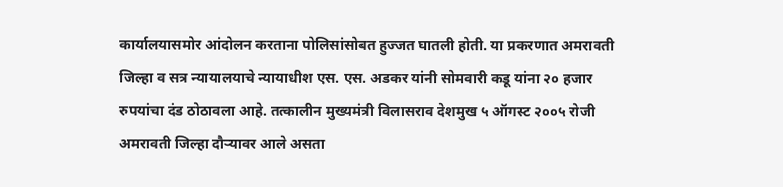कार्यालयासमोर आंदोलन करताना पोलिसांसोबत हुज्जत घातली होती. या प्रकरणात अमरावती जिल्हा व सत्र न्यायालयाचे न्यायाधीश एस. एस. अडकर यांनी सोमवारी कडू यांना २० हजार रुपयांचा दंड ठोठावला आहे. तत्कालीन मुख्यमंत्री विलासराव देशमुख ५ ऑगस्ट २००५ रोजी अमरावती जिल्हा दौऱ्यावर आले असता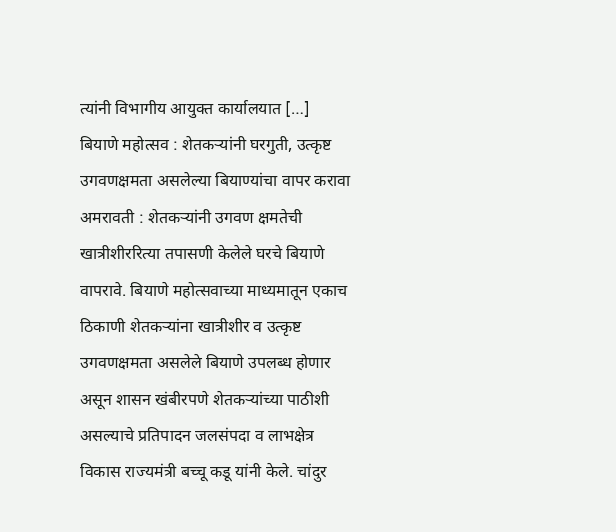त्यांनी विभागीय आयुक्त कार्यालयात […]
बियाणे महोत्सव : शेतकऱ्यांनी घरगुती, उत्कृष्ट उगवणक्षमता असलेल्या बियाण्यांचा वापर करावा
अमरावती : शेतकऱ्यांनी उगवण क्षमतेची खात्रीशीररित्या तपासणी केलेले घरचे बियाणे वापरावे. बियाणे महोत्सवाच्या माध्यमातून एकाच ठिकाणी शेतकऱ्यांना खात्रीशीर व उत्कृष्ट उगवणक्षमता असलेले बियाणे उपलब्ध होणार असून शासन खंबीरपणे शेतकऱ्यांच्या पाठीशी असल्याचे प्रतिपादन जलसंपदा व लाभक्षेत्र विकास राज्यमंत्री बच्चू कडू यांनी केले. चांदुर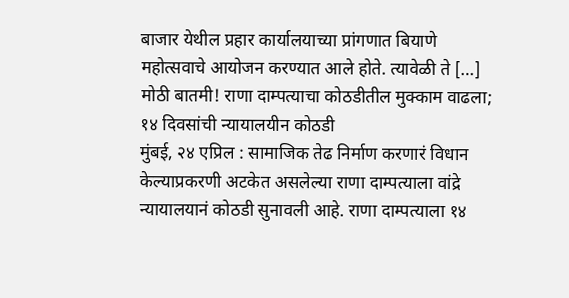बाजार येथील प्रहार कार्यालयाच्या प्रांगणात बियाणे महोत्सवाचे आयोजन करण्यात आले होते. त्यावेळी ते […]
मोठी बातमी! राणा दाम्पत्याचा कोठडीतील मुक्काम वाढला; १४ दिवसांची न्यायालयीन कोठडी
मुंबई, २४ एप्रिल : सामाजिक तेढ निर्माण करणारं विधान केल्याप्रकरणी अटकेत असलेल्या राणा दाम्पत्याला वांद्रे न्यायालयानं कोठडी सुनावली आहे. राणा दाम्पत्याला १४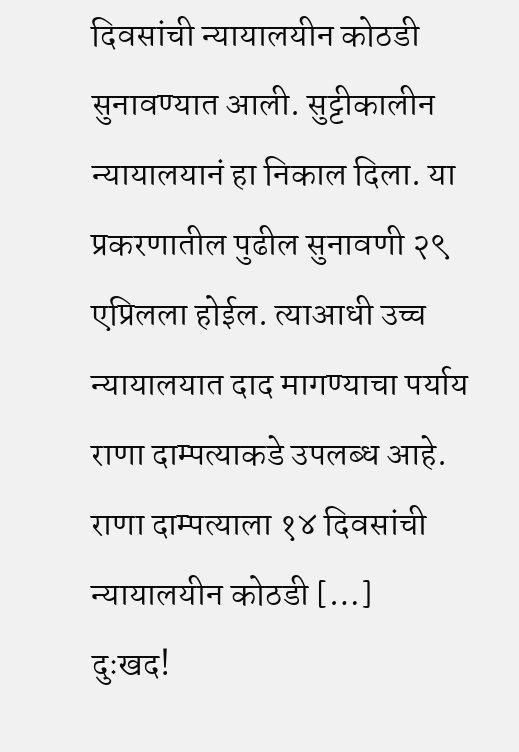दिवसांची न्यायालयीन कोठडी सुनावण्यात आली. सुट्टीकालीन न्यायालयानं हा निकाल दिला. या प्रकरणातील पुढील सुनावणी २९ एप्रिलला होईल. त्याआधी उच्च न्यायालयात दाद मागण्याचा पर्याय राणा दाम्पत्याकडे उपलब्ध आहे. राणा दाम्पत्याला १४ दिवसांची न्यायालयीन कोठडी […]
दुःखद!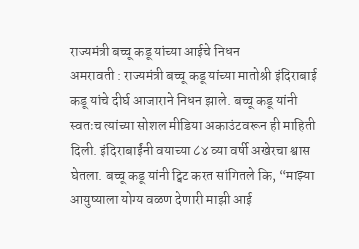राज्यमंत्री बच्चू कडू यांच्या आईचे निधन
अमरावती : राज्यमंत्री बच्चू कडू यांच्या मातोश्री इंदिराबाई कडू यांचे दीर्घ आजाराने निधन झाले. बच्चू कडू यांनी स्वतःच त्यांच्या सोशल मीडिया अकाउंटवरून ही माहिती दिली. इंदिराबाईंनी वयाच्या ८४ व्या वर्षी अखेरचा श्वास घेतला. बच्चू कडू यांनी ट्विट करत सांगितले कि, “माझ्या आयुष्याला योग्य वळण देणारी माझी आई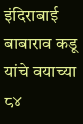इंदिराबाई बाबाराव कडू यांचे वयाच्या ८४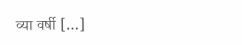व्या वर्षी […]